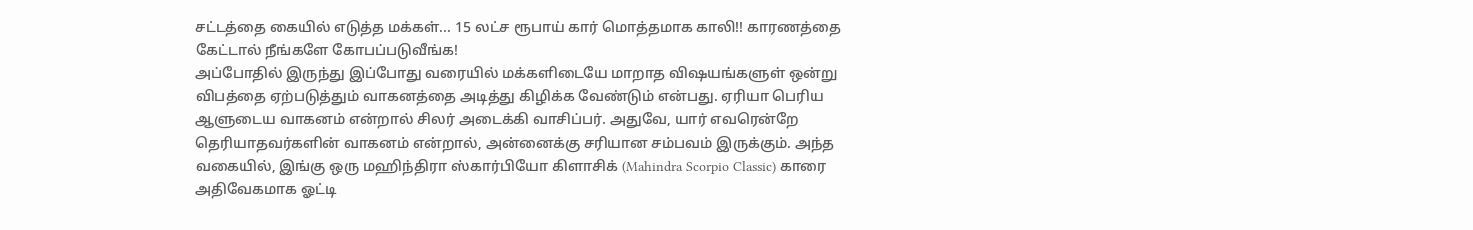சட்டத்தை கையில் எடுத்த மக்கள்... 15 லட்ச ரூபாய் கார் மொத்தமாக காலி!! காரணத்தை கேட்டால் நீங்களே கோபப்படுவீங்க!
அப்போதில் இருந்து இப்போது வரையில் மக்களிடையே மாறாத விஷயங்களுள் ஒன்று விபத்தை ஏற்படுத்தும் வாகனத்தை அடித்து கிழிக்க வேண்டும் என்பது. ஏரியா பெரிய ஆளுடைய வாகனம் என்றால் சிலர் அடைக்கி வாசிப்பர். அதுவே, யார் எவரென்றே தெரியாதவர்களின் வாகனம் என்றால், அன்னைக்கு சரியான சம்பவம் இருக்கும். அந்த வகையில், இங்கு ஒரு மஹிந்திரா ஸ்கார்பியோ கிளாசிக் (Mahindra Scorpio Classic) காரை அதிவேகமாக ஓட்டி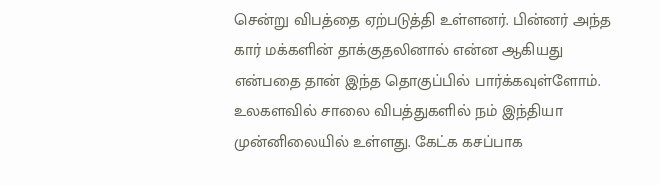சென்று விபத்தை ஏற்படுத்தி உள்ளனர். பின்னர் அந்த கார் மக்களின் தாக்குதலினால் என்ன ஆகியது என்பதை தான் இந்த தொகுப்பில் பார்க்கவுள்ளோம்.
உலகளவில் சாலை விபத்துகளில் நம் இந்தியா முன்னிலையில் உள்ளது. கேட்க கசப்பாக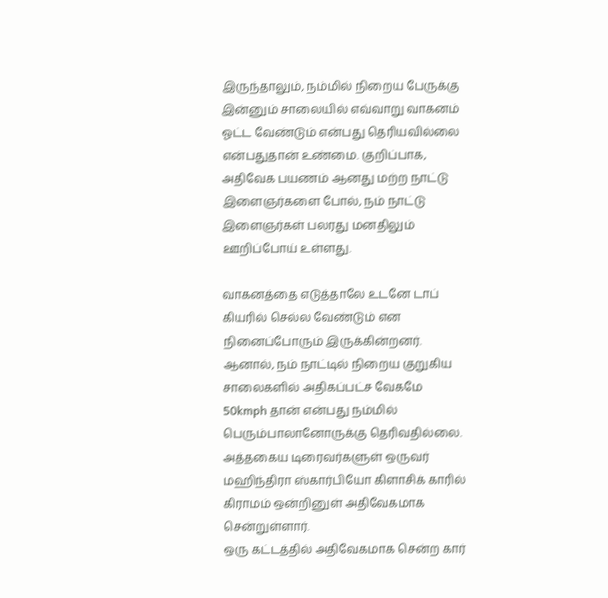இருந்தாலும், நம்மில் நிறைய பேருக்கு இன்னும் சாலையில் எவ்வாறு வாகனம் ஓட்ட வேண்டும் என்பது தெரியவில்லை என்பதுதான் உண்மை. குறிப்பாக, அதிவேக பயணம் ஆனது மற்ற நாட்டு இளைஞர்களை போல், நம் நாட்டு இளைஞர்கள் பலரது மனதிலும் ஊறிப்போய் உள்ளது.

வாகனத்தை எடுத்தாலே உடனே டாப் கியரில் செல்ல வேண்டும் என நினைப்போரும் இருக்கின்றனர். ஆனால், நம் நாட்டில் நிறைய குறுகிய சாலைகளில் அதிகப்பட்ச வேகமே 50kmph தான் என்பது நம்மில் பெரும்பாலானோருக்கு தெரிவதில்லை. அத்தகைய டிரைவர்களுள் ஒருவர் மஹிந்திரா ஸ்கார்பியோ கிளாசிக் காரில் கிராமம் ஒன்றினுள் அதிவேகமாக சென்றுள்ளார்.
ஒரு கட்டத்தில் அதிவேகமாக சென்ற கார்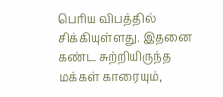பெரிய விபத்தில் சிக்கியுள்ளது. இதனை கண்ட சுற்றியிருந்த மக்கள் காரையும்,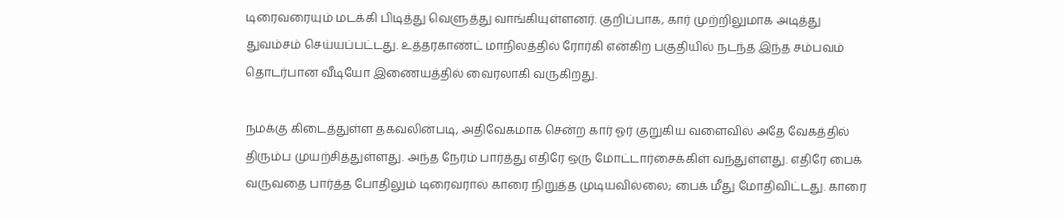டிரைவரையும் மடக்கி பிடித்து வெளுத்து வாங்கியுள்ளனர். குறிப்பாக, கார் முற்றிலுமாக அடித்து துவம்சம் செய்யப்பட்டது. உத்தரகாண்ட் மாநிலத்தில் ரோர்கி என்கிற பகுதியில் நடந்த இந்த சம்பவம் தொடர்பான வீடியோ இணையத்தில் வைரலாகி வருகிறது.

நமக்கு கிடைத்துள்ள தகவலின்படி, அதிவேகமாக சென்ற கார் ஓர் குறுகிய வளைவில் அதே வேகத்தில் திரும்ப முயற்சித்துள்ளது. அந்த நேரம் பார்த்து எதிரே ஒரு மோட்டார்சைக்கிள் வந்துள்ளது. எதிரே பைக் வருவதை பார்த்த போதிலும் டிரைவரால் காரை நிறுத்த முடியவில்லை; பைக் மீது மோதிவிட்டது. காரை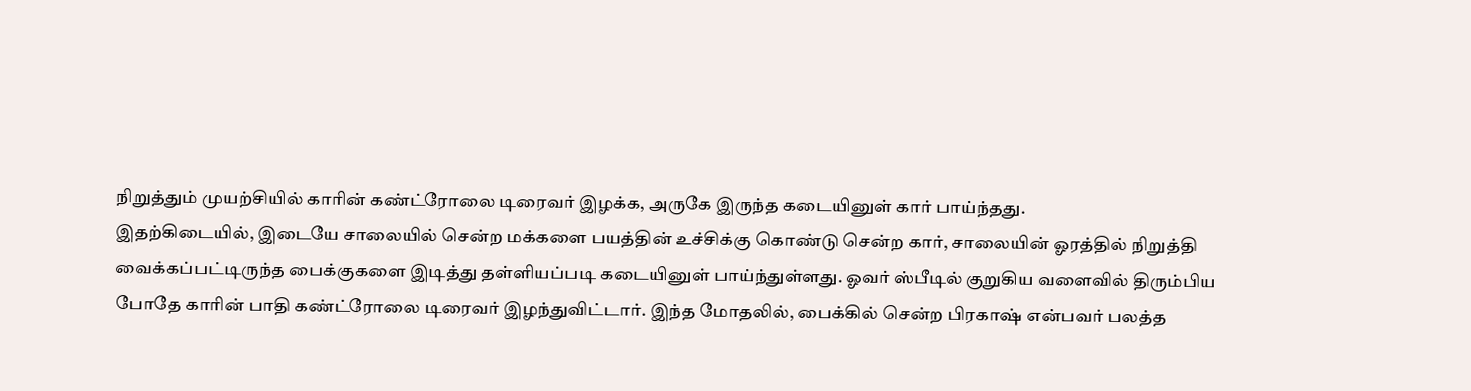நிறுத்தும் முயற்சியில் காரின் கண்ட்ரோலை டிரைவர் இழக்க, அருகே இருந்த கடையினுள் கார் பாய்ந்தது.
இதற்கிடையில், இடையே சாலையில் சென்ற மக்களை பயத்தின் உச்சிக்கு கொண்டு சென்ற கார், சாலையின் ஓரத்தில் நிறுத்தி வைக்கப்பட்டிருந்த பைக்குகளை இடித்து தள்ளியப்படி கடையினுள் பாய்ந்துள்ளது. ஓவர் ஸ்பீடில் குறுகிய வளைவில் திரும்பிய போதே காரின் பாதி கண்ட்ரோலை டிரைவர் இழந்துவிட்டார். இந்த மோதலில், பைக்கில் சென்ற பிரகாஷ் என்பவர் பலத்த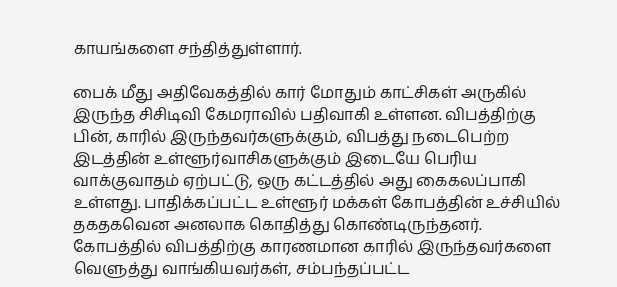காயங்களை சந்தித்துள்ளார்.

பைக் மீது அதிவேகத்தில் கார் மோதும் காட்சிகள் அருகில் இருந்த சிசிடிவி கேமராவில் பதிவாகி உள்ளன. விபத்திற்கு பின், காரில் இருந்தவர்களுக்கும், விபத்து நடைபெற்ற இடத்தின் உள்ளூர்வாசிகளுக்கும் இடையே பெரிய வாக்குவாதம் ஏற்பட்டு, ஒரு கட்டத்தில் அது கைகலப்பாகி உள்ளது. பாதிக்கப்பட்ட உள்ளூர் மக்கள் கோபத்தின் உச்சியில் தகதகவென அனலாக கொதித்து கொண்டிருந்தனர்.
கோபத்தில் விபத்திற்கு காரணமான காரில் இருந்தவர்களை வெளுத்து வாங்கியவர்கள், சம்பந்தப்பட்ட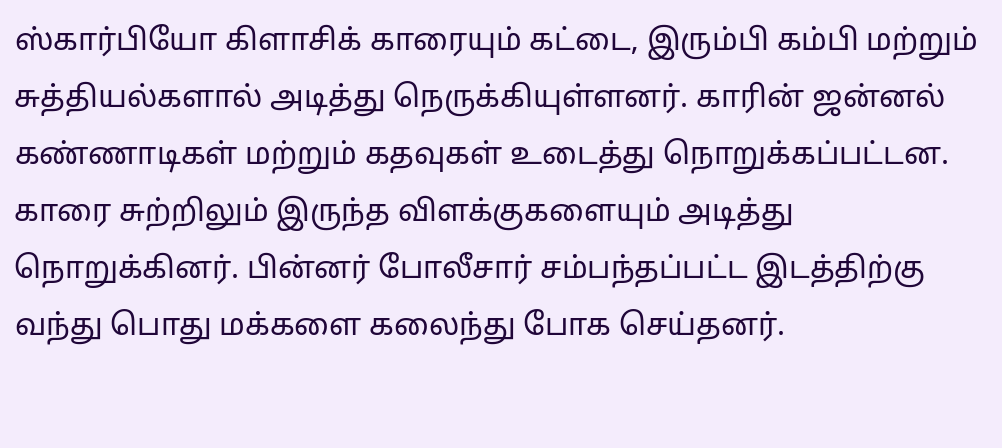ஸ்கார்பியோ கிளாசிக் காரையும் கட்டை, இரும்பி கம்பி மற்றும் சுத்தியல்களால் அடித்து நெருக்கியுள்ளனர். காரின் ஜன்னல் கண்ணாடிகள் மற்றும் கதவுகள் உடைத்து நொறுக்கப்பட்டன. காரை சுற்றிலும் இருந்த விளக்குகளையும் அடித்து நொறுக்கினர். பின்னர் போலீசார் சம்பந்தப்பட்ட இடத்திற்கு வந்து பொது மக்களை கலைந்து போக செய்தனர்.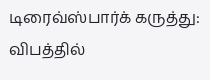டிரைவ்ஸ்பார்க் கருத்து: விபத்தில்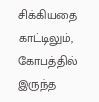சிக்கியதை காட்டிலும், கோபத்தில் இருந்த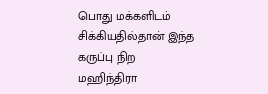பொது மக்களிடம் சிக்கியதில்தான் இந்த கருப்பு நிற மஹிந்திரா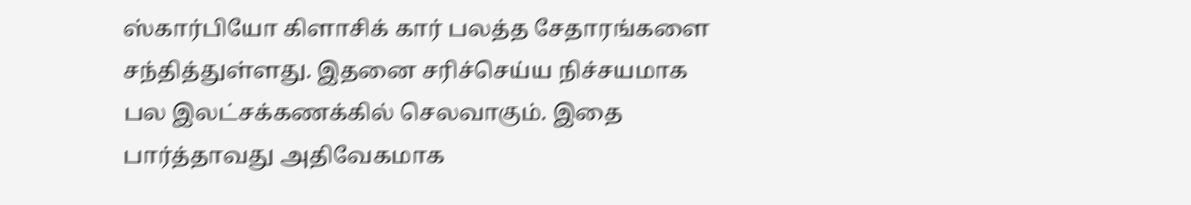ஸ்கார்பியோ கிளாசிக் கார் பலத்த சேதாரங்களை சந்தித்துள்ளது. இதனை சரிச்செய்ய நிச்சயமாக பல இலட்சக்கணக்கில் செலவாகும். இதை பார்த்தாவது அதிவேகமாக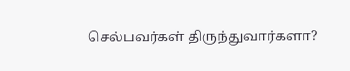செல்பவர்கள் திருந்துவார்களா?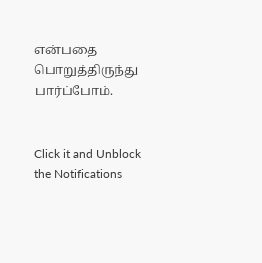என்பதை பொறுத்திருந்து பார்ப்போம்.


Click it and Unblock the Notifications